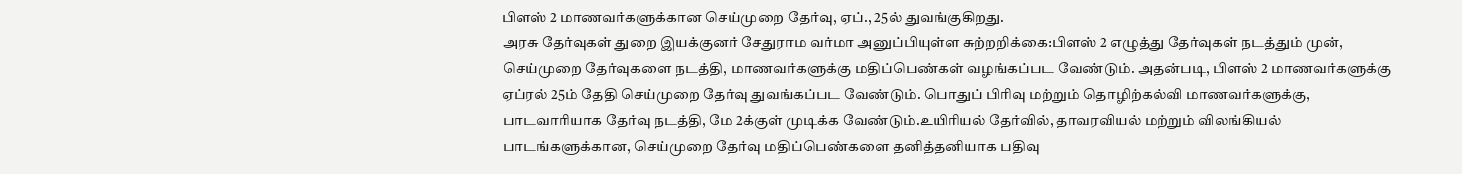பிளஸ் 2 மாணவர்களுக்கான செய்முறை தேர்வு, ஏப்., 25ல் துவங்குகிறது.
அரசு தேர்வுகள் துறை இயக்குனர் சேதுராம வர்மா அனுப்பியுள்ள சுற்றறிக்கை:பிளஸ் 2 எழுத்து தேர்வுகள் நடத்தும் முன், செய்முறை தேர்வுகளை நடத்தி, மாணவர்களுக்கு மதிப்பெண்கள் வழங்கப்பட வேண்டும். அதன்படி, பிளஸ் 2 மாணவர்களுக்கு ஏப்ரல் 25ம் தேதி செய்முறை தேர்வு துவங்கப்பட வேண்டும். பொதுப் பிரிவு மற்றும் தொழிற்கல்வி மாணவர்களுக்கு, பாடவாரியாக தேர்வு நடத்தி, மே 2க்குள் முடிக்க வேண்டும்.உயிரியல் தேர்வில், தாவரவியல் மற்றும் விலங்கியல் பாடங்களுக்கான, செய்முறை தேர்வு மதிப்பெண்களை தனித்தனியாக பதிவு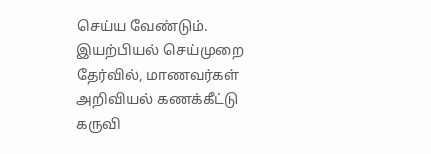செய்ய வேண்டும். இயற்பியல் செய்முறை தேர்வில், மாணவர்கள் அறிவியல் கணக்கீட்டு கருவி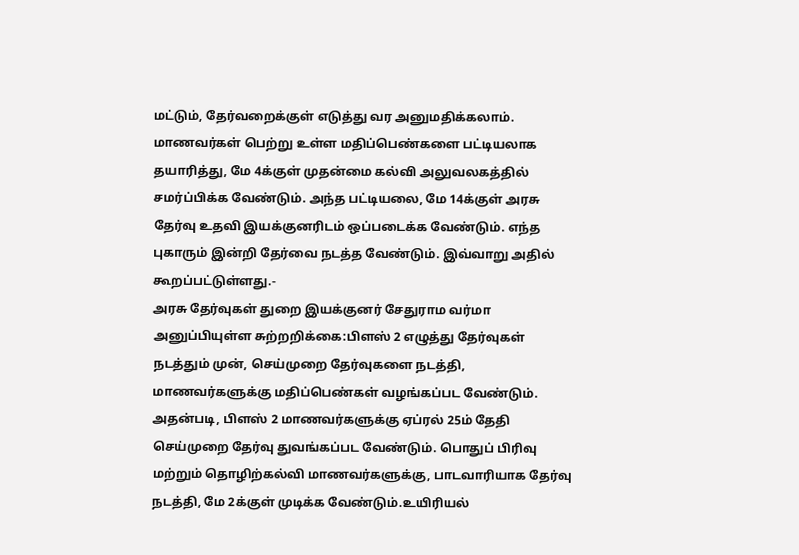மட்டும், தேர்வறைக்குள் எடுத்து வர அனுமதிக்கலாம்.
மாணவர்கள் பெற்று உள்ள மதிப்பெண்களை பட்டியலாக தயாரித்து, மே 4க்குள் முதன்மை கல்வி அலுவலகத்தில் சமர்ப்பிக்க வேண்டும். அந்த பட்டியலை, மே 14க்குள் அரசு தேர்வு உதவி இயக்குனரிடம் ஒப்படைக்க வேண்டும். எந்த புகாரும் இன்றி தேர்வை நடத்த வேண்டும். இவ்வாறு அதில் கூறப்பட்டுள்ளது.-
அரசு தேர்வுகள் துறை இயக்குனர் சேதுராம வர்மா அனுப்பியுள்ள சுற்றறிக்கை:பிளஸ் 2 எழுத்து தேர்வுகள் நடத்தும் முன், செய்முறை தேர்வுகளை நடத்தி, மாணவர்களுக்கு மதிப்பெண்கள் வழங்கப்பட வேண்டும். அதன்படி, பிளஸ் 2 மாணவர்களுக்கு ஏப்ரல் 25ம் தேதி செய்முறை தேர்வு துவங்கப்பட வேண்டும். பொதுப் பிரிவு மற்றும் தொழிற்கல்வி மாணவர்களுக்கு, பாடவாரியாக தேர்வு நடத்தி, மே 2க்குள் முடிக்க வேண்டும்.உயிரியல்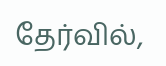தேர்வில்,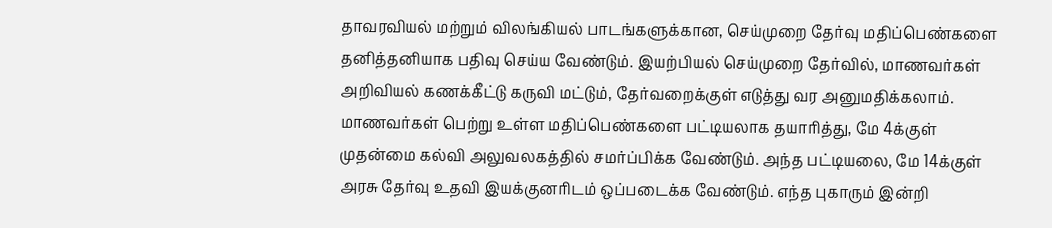தாவரவியல் மற்றும் விலங்கியல் பாடங்களுக்கான, செய்முறை தேர்வு மதிப்பெண்களை தனித்தனியாக பதிவு செய்ய வேண்டும். இயற்பியல் செய்முறை தேர்வில், மாணவர்கள் அறிவியல் கணக்கீட்டு கருவி மட்டும், தேர்வறைக்குள் எடுத்து வர அனுமதிக்கலாம்.
மாணவர்கள் பெற்று உள்ள மதிப்பெண்களை பட்டியலாக தயாரித்து, மே 4க்குள் முதன்மை கல்வி அலுவலகத்தில் சமர்ப்பிக்க வேண்டும். அந்த பட்டியலை, மே 14க்குள் அரசு தேர்வு உதவி இயக்குனரிடம் ஒப்படைக்க வேண்டும். எந்த புகாரும் இன்றி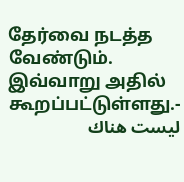தேர்வை நடத்த வேண்டும். இவ்வாறு அதில் கூறப்பட்டுள்ளது.-
ليست هناك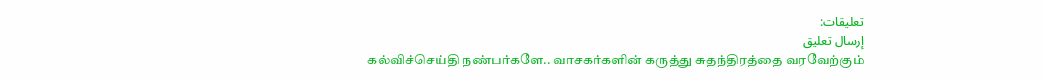تعليقات:
إرسال تعليق
கல்விச்செய்தி நண்பர்களே.. வாசகர்களின் கருத்து சுதந்திரத்தை வரவேற்கும்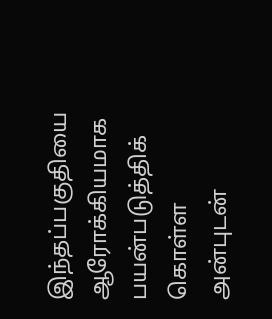இந்தப்பகுதியை ஆரோக்கியமாக பயன்படுத்திக் கொள்ள அன்புடன்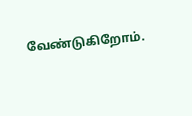வேண்டுகிறோம்.